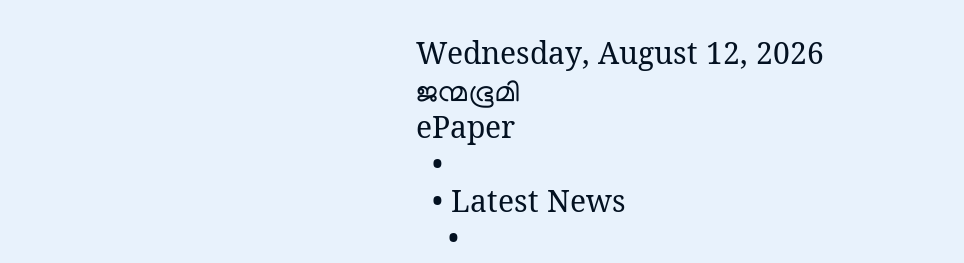Wednesday, August 12, 2026
ജന്മഭൂമി
ePaper
  •
  • Latest News
    •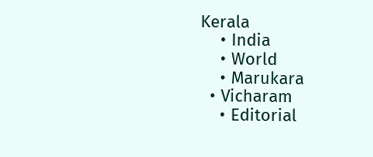Kerala
    • India
    • World
    • Marukara
  • Vicharam
    • Editorial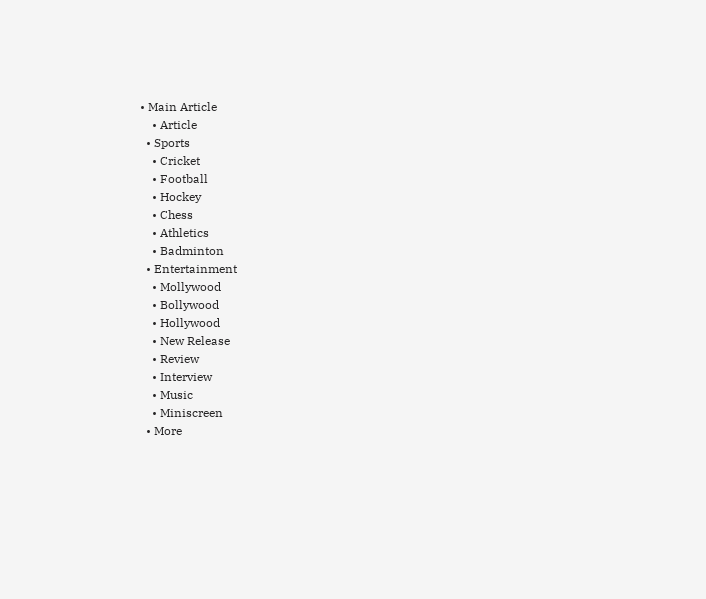• Main Article
    • Article
  • Sports
    • Cricket
    • Football
    • Hockey
    • Chess
    • Athletics
    • Badminton
  • Entertainment
    • Mollywood
    • Bollywood
    • Hollywood
    • New Release
    • Review
    • Interview
    • Music
    • Miniscreen
  • More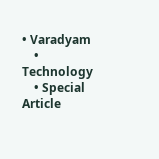• Varadyam
    • Technology
    • Special Article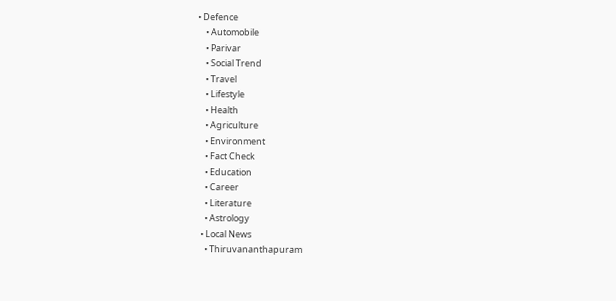• Defence
    • Automobile
    • Parivar
    • Social Trend
    • Travel
    • Lifestyle
    • Health
    • Agriculture
    • Environment
    • Fact Check
    • Education
    • Career
    • Literature
    • Astrology
  • Local News
    • Thiruvananthapuram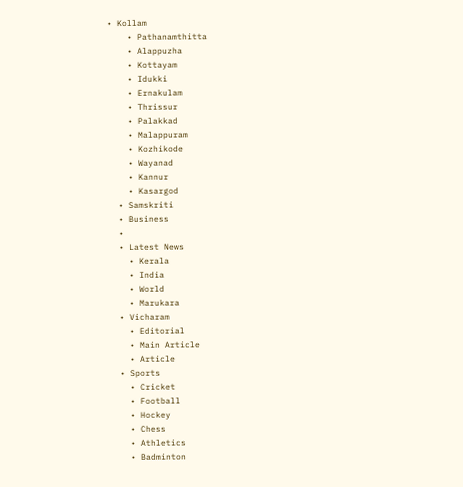• Kollam
    • Pathanamthitta
    • Alappuzha
    • Kottayam
    • Idukki
    • Ernakulam
    • Thrissur
    • Palakkad
    • Malappuram
    • Kozhikode
    • Wayanad
    • Kannur
    • Kasargod
  • Samskriti
  • Business
  •
  • Latest News
    • Kerala
    • India
    • World
    • Marukara
  • Vicharam
    • Editorial
    • Main Article
    • Article
  • Sports
    • Cricket
    • Football
    • Hockey
    • Chess
    • Athletics
    • Badminton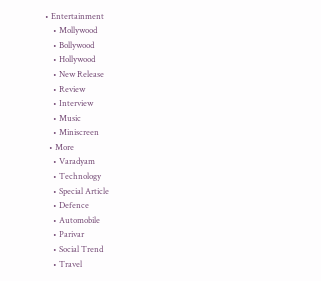• Entertainment
    • Mollywood
    • Bollywood
    • Hollywood
    • New Release
    • Review
    • Interview
    • Music
    • Miniscreen
  • More
    • Varadyam
    • Technology
    • Special Article
    • Defence
    • Automobile
    • Parivar
    • Social Trend
    • Travel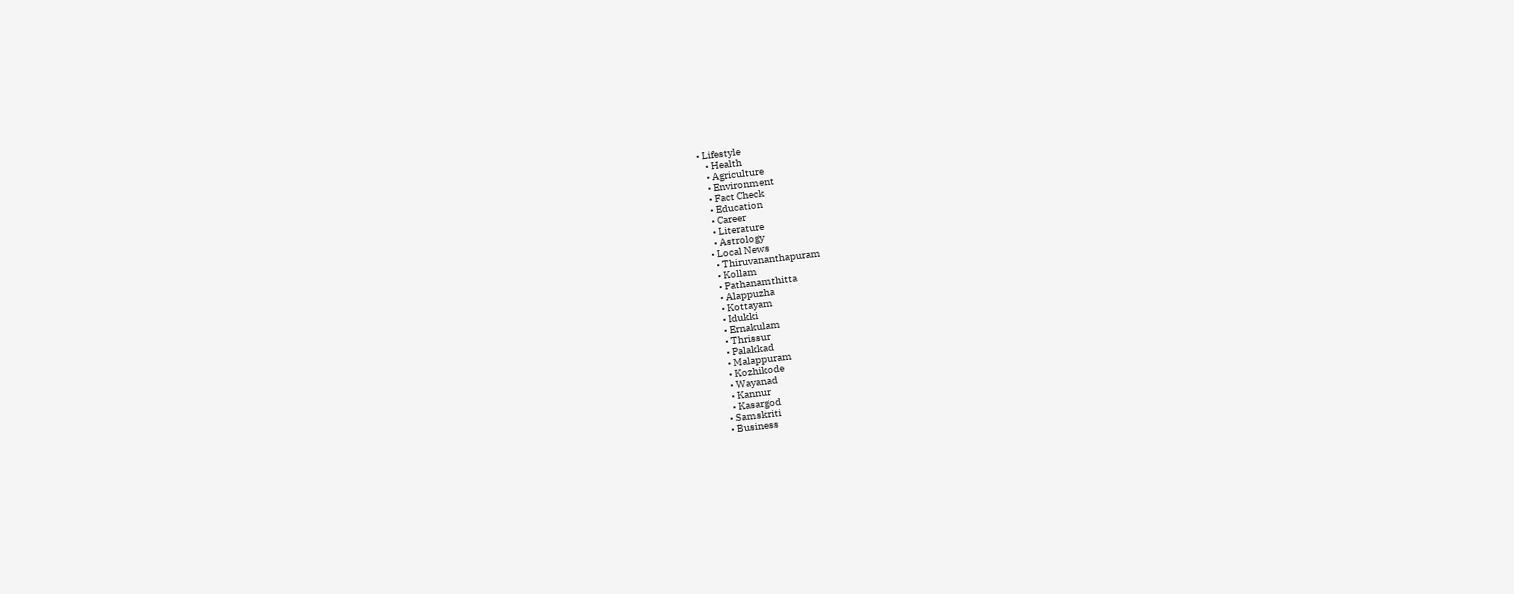• Lifestyle
    • Health
    • Agriculture
    • Environment
    • Fact Check
    • Education
    • Career
    • Literature
    • Astrology
  • Local News
    • Thiruvananthapuram
    • Kollam
    • Pathanamthitta
    • Alappuzha
    • Kottayam
    • Idukki
    • Ernakulam
    • Thrissur
    • Palakkad
    • Malappuram
    • Kozhikode
    • Wayanad
    • Kannur
    • Kasargod
  • Samskriti
  • Business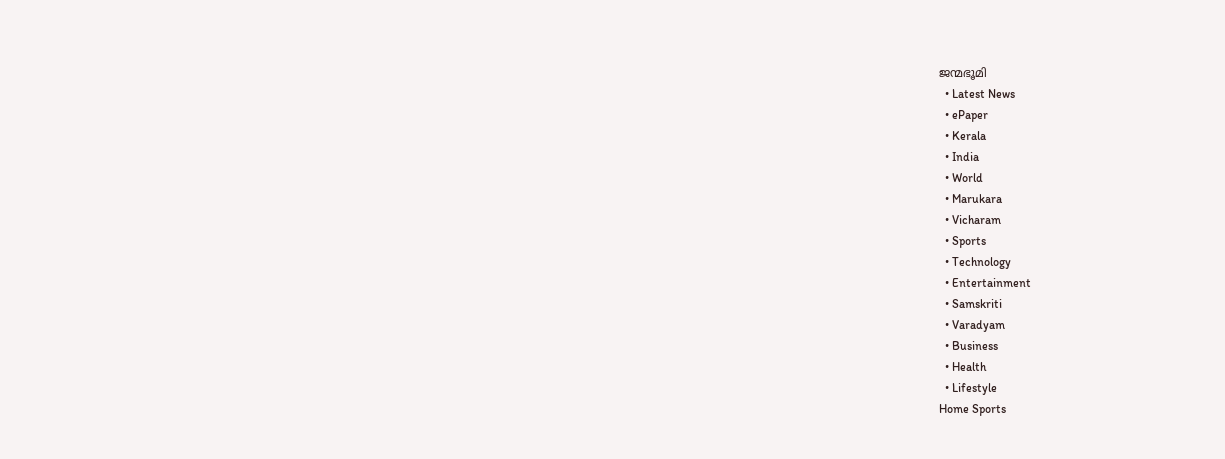ജന്മഭൂമി
  • Latest News
  • ePaper
  • Kerala
  • India
  • World
  • Marukara
  • Vicharam
  • Sports
  • Technology
  • Entertainment
  • Samskriti
  • Varadyam
  • Business
  • Health
  • Lifestyle
Home Sports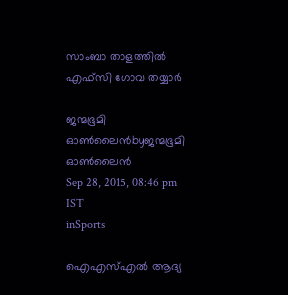സാംബാ താളത്തിൽ എഫ്‌സി ഗോവ തയ്യാർ

ജന്മഭൂമി ഓണ്‍ലൈന്‍byജന്മഭൂമി ഓണ്‍ലൈന്‍
Sep 28, 2015, 08:46 pm IST
inSports

ഐഎസ്എൽ ആദ്യ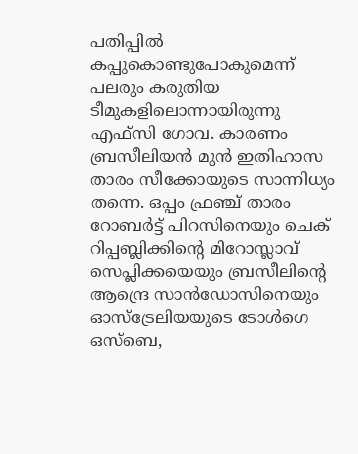പതിപ്പിൽ കപ്പുകൊണ്ടുപോകുമെന്ന് പലരും കരുതിയ ടീമുകളിലൊന്നായിരുന്നു എഫ്‌സി ഗോവ. കാരണം ബ്രസീലിയൻ മുൻ ഇതിഹാസ താരം സീക്കോയുടെ സാന്നിധ്യം തന്നെ. ഒപ്പം ഫ്രഞ്ച് താരം റോബർട്ട് പിറസിനെയും ചെക് റിപ്പബ്ലിക്കിന്റെ മിറോസ്ലാവ് സെപ്ലിക്കയെയും ബ്രസീലിന്റെ ആന്ദ്രെ സാൻഡോസിനെയും ഓസ്‌ട്രേലിയയുടെ ടോൾഗെ ഒസ്‌ബെ,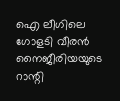ഐ ലീഗിലെ ഗോളടി വീരൻ നൈജീരിയയുടെ റാന്റി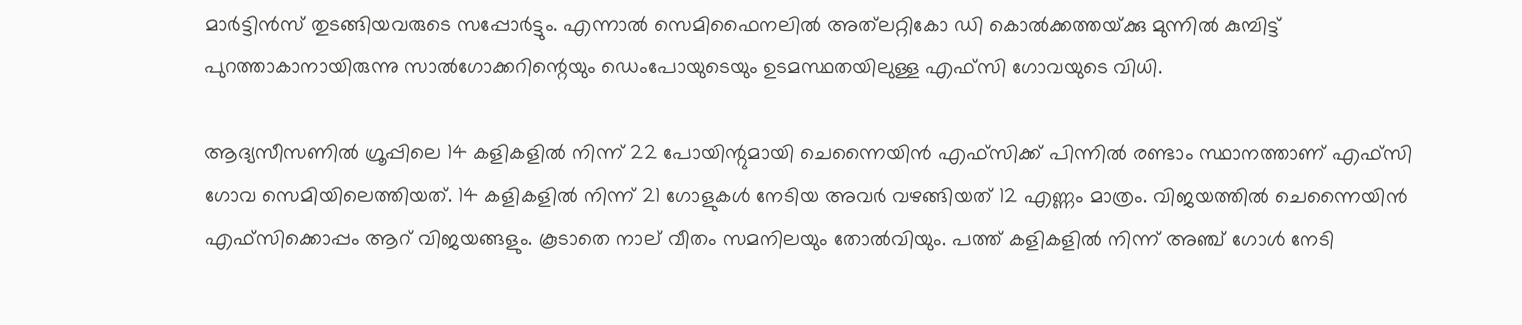മാർട്ടിൻസ് തുടങ്ങിയവരുടെ സപ്പോർട്ടും. എന്നാൽ സെമിഫൈനലിൽ അത്‌ലറ്റികോ ഡി കൊൽക്കത്തയ്‌ക്കു മുന്നിൽ കുമ്പിട്ട് പുറത്താകാനായിരുന്നു സാൽഗോക്കറിന്റെയും ഡെംപോയുടെയും ഉടമസ്ഥതയിലുള്ള എഫ്‌സി ഗോവയുടെ വിധി.

ആദ്യസീസണിൽ ഗ്രൂപ്പിലെ 14 കളികളിൽ നിന്ന് 22 പോയിന്റുമായി ചെന്നൈയിൻ എഫ്‌സിക്ക് പിന്നിൽ രണ്ടാം സ്ഥാനത്താണ് എഫ്‌സി ഗോവ സെമിയിലെത്തിയത്. 14 കളികളിൽ നിന്ന് 21 ഗോളുകൾ നേടിയ അവർ വഴങ്ങിയത് 12 എണ്ണം മാത്രം. വിജയത്തിൽ ചെന്നൈയിൻ എഫ്‌സിക്കൊപ്പം ആറ് വിജയങ്ങളും. കൂടാതെ നാല് വീതം സമനിലയും തോൽവിയും. പത്ത് കളികളിൽ നിന്ന് അഞ്ച് ഗോൾ നേടി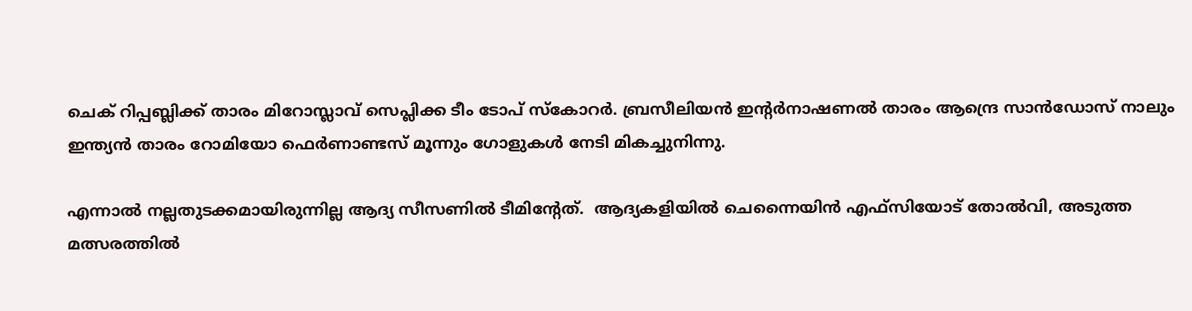ചെക് റിപ്പബ്ലിക്ക് താരം മിറോസ്ലാവ് സെപ്ലിക്ക ടീം ടോപ് സ്‌കോറർ. ബ്രസീലിയൻ ഇന്റർനാഷണൽ താരം ആന്ദ്രെ സാൻഡോസ് നാലും ഇന്ത്യൻ താരം റോമിയോ ഫെർണാണ്ടസ് മൂന്നും ഗോളുകൾ നേടി മികച്ചുനിന്നു.

എന്നാൽ നല്ലതുടക്കമായിരുന്നില്ല ആദ്യ സീസണിൽ ടീമിന്റേത്.  ആദ്യകളിയിൽ ചെന്നൈയിൻ എഫ്‌സിയോട് തോൽവി, അടുത്ത മത്സരത്തിൽ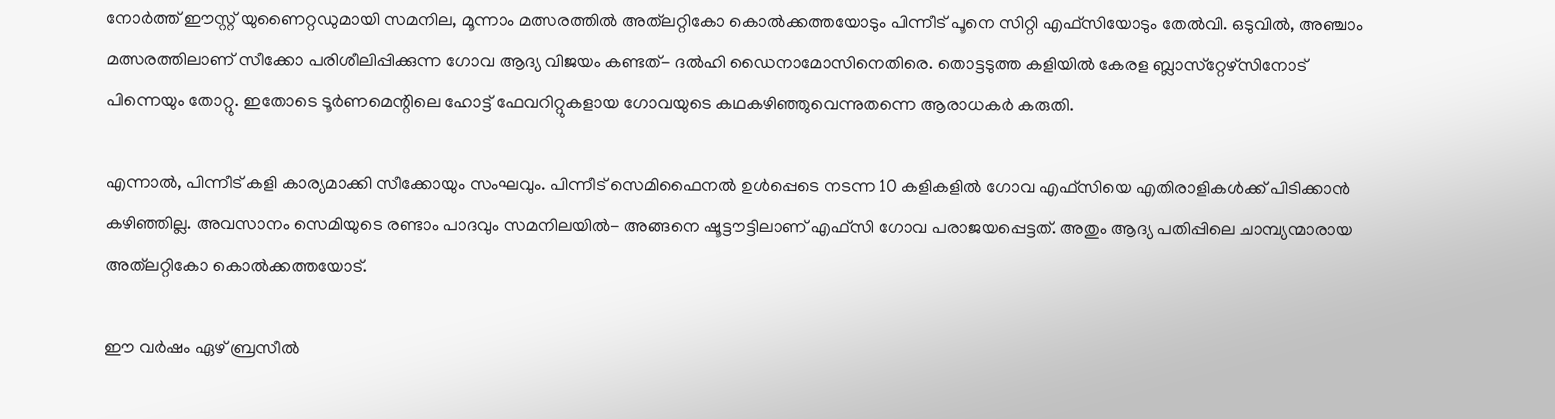നോർത്ത് ഈസ്റ്റ് യുണൈറ്റഡുമായി സമനില, മൂന്നാം മത്സരത്തിൽ അത്‌ലറ്റികോ കൊൽക്കത്തയോടും പിന്നീട് പൂനെ സിറ്റി എഫ്‌സിയോടും തേൽവി. ഒടുവിൽ, അഞ്ചാം മത്സരത്തിലാണ് സീക്കോ പരിശീലിപ്പിക്കുന്ന ഗോവ ആദ്യ വിജയം കണ്ടത്- ദൽഹി ഡൈനാമോസിനെതിരെ. തൊട്ടടുത്ത കളിയിൽ കേരള ബ്ലാസ്‌റ്റേഴ്‌സിനോട് പിന്നെയും തോറ്റു. ഇതോടെ ടൂർണമെന്റിലെ ഹോട്ട് ഫേവറിറ്റുകളായ ഗോവയുടെ കഥകഴിഞ്ഞുവെന്നുതന്നെ ആരാധകർ കരുതി.

എന്നാൽ, പിന്നീട് കളി കാര്യമാക്കി സീക്കോയും സംഘവും. പിന്നീട് സെമിഫൈനൽ ഉൾപ്പെടെ നടന്ന 10 കളികളിൽ ഗോവ എഫ്‌സിയെ എതിരാളികൾക്ക് പിടിക്കാൻ കഴിഞ്ഞില്ല. അവസാനം സെമിയുടെ രണ്ടാം പാദവും സമനിലയിൽ- അങ്ങനെ ഷൂട്ടൗട്ടിലാണ് എഫ്‌സി ഗോവ പരാജയപ്പെട്ടത്. അതും ആദ്യ പതിപ്പിലെ ചാമ്പ്യന്മാരായ അത്‌ലറ്റികോ കൊൽക്കത്തയോട്.

ഈ വർഷം ഏഴ് ബ്രസീൽ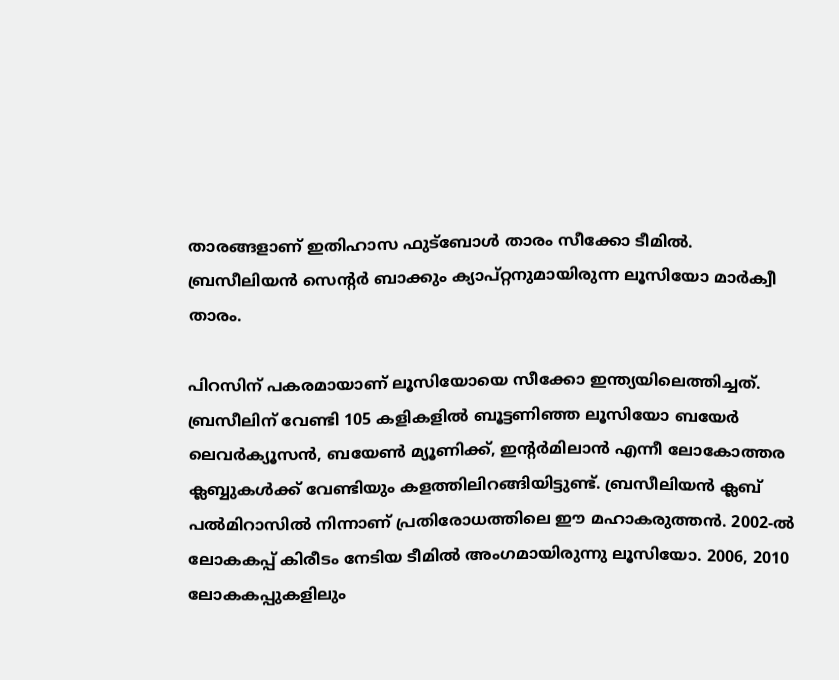താരങ്ങളാണ് ഇതിഹാസ ഫുട്‌ബോൾ താരം സീക്കോ ടീമിൽ. ബ്രസീലിയൻ സെന്റർ ബാക്കും ക്യാപ്റ്റനുമായിരുന്ന ലൂസിയോ മാർക്വീ താരം.

പിറസിന് പകരമായാണ് ലൂസിയോയെ സീക്കോ ഇന്ത്യയിലെത്തിച്ചത്. ബ്രസീലിന് വേണ്ടി 105 കളികളിൽ ബൂട്ടണിഞ്ഞ ലൂസിയോ ബയേർ ലെവർക്യൂസൻ, ബയേൺ മ്യൂണിക്ക്, ഇന്റർമിലാൻ എന്നീ ലോകോത്തര ക്ലബ്ബുകൾക്ക് വേണ്ടിയും കളത്തിലിറങ്ങിയിട്ടുണ്ട്. ബ്രസീലിയൻ ക്ലബ് പൽമിറാസിൽ നിന്നാണ് പ്രതിരോധത്തിലെ ഈ മഹാകരുത്തൻ. 2002-ൽ ലോകകപ്പ് കിരീടം നേടിയ ടീമിൽ അംഗമായിരുന്നു ലൂസിയോ. 2006, 2010 ലോകകപ്പുകളിലും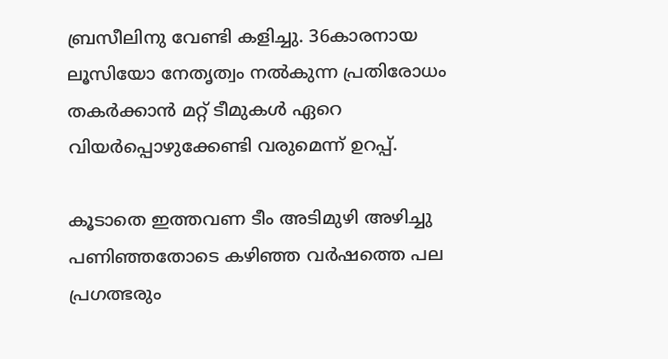ബ്രസീലിനു വേണ്ടി കളിച്ചു. 36കാരനായ ലൂസിയോ നേതൃത്വം നൽകുന്ന പ്രതിരോധം തകർക്കാൻ മറ്റ് ടീമുകൾ ഏറെ വിയർപ്പൊഴുക്കേണ്ടി വരുമെന്ന് ഉറപ്പ്.

കൂടാതെ ഇത്തവണ ടീം അടിമുഴി അഴിച്ചു പണിഞ്ഞതോടെ കഴിഞ്ഞ വര്‍ഷത്തെ പല പ്രഗത്ഭരും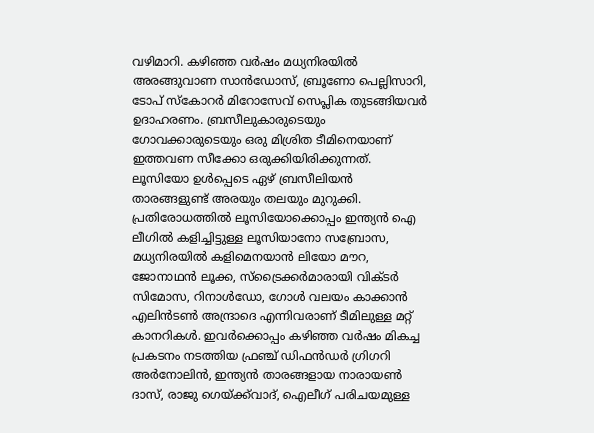വഴിമാറി. കഴിഞ്ഞ വര്‍ഷം മധ്യനിരയില്‍ അരങ്ങുവാണ സാന്‍ഡോസ്, ബ്രൂണോ പെല്ലിസാറി, ടോപ് സ്‌കോറര്‍ മിറോസേവ് സെപ്ലിക തുടങ്ങിയവര്‍ ഉദാഹരണം. ബ്രസീലുകാരുടെയും ഗോവക്കാരുടെയും ഒരു മിശ്രിത ടീമിനെയാണ് ഇത്തവണ സീക്കോ ഒരുക്കിയിരിക്കുന്നത്. ലൂസിയോ ഉള്‍പ്പെടെ ഏഴ് ബ്രസീലിയന്‍ താരങ്ങളുണ്ട് അരയും തലയും മുറുക്കി. പ്രതിരോധത്തില്‍ ലൂസിയോക്കൊപ്പം ഇന്ത്യന്‍ ഐ ലീഗില്‍ കളിച്ചിട്ടുള്ള ലൂസിയാനോ സബ്രോസ, മധ്യനിരയില്‍ കളിമെനയാന്‍ ലിയോ മൗറ, ജോനാഥന്‍ ലൂക്ക, സ്‌ട്രൈക്കര്‍മാരായി വിക്ടര്‍ സിമോസ, റിനാള്‍ഡോ, ഗോള്‍ വലയം കാക്കാന്‍ എലിന്‍ടണ്‍ അന്ദ്രാദെ എന്നിവരാണ് ടീമിലുള്ള മറ്റ് കാനറികള്‍. ഇവര്‍ക്കൊപ്പം കഴിഞ്ഞ വര്‍ഷം മികച്ച പ്രകടനം നടത്തിയ ഫ്രഞ്ച് ഡിഫന്‍ഡര്‍ ഗ്രിഗറി അര്‍നോലിന്‍, ഇന്ത്യന്‍ താരങ്ങളായ നാരായണ്‍ ദാസ്, രാജു ഗെയ്‌ക്ക്‌വാദ്, ഐലീഗ് പരിചയമുള്ള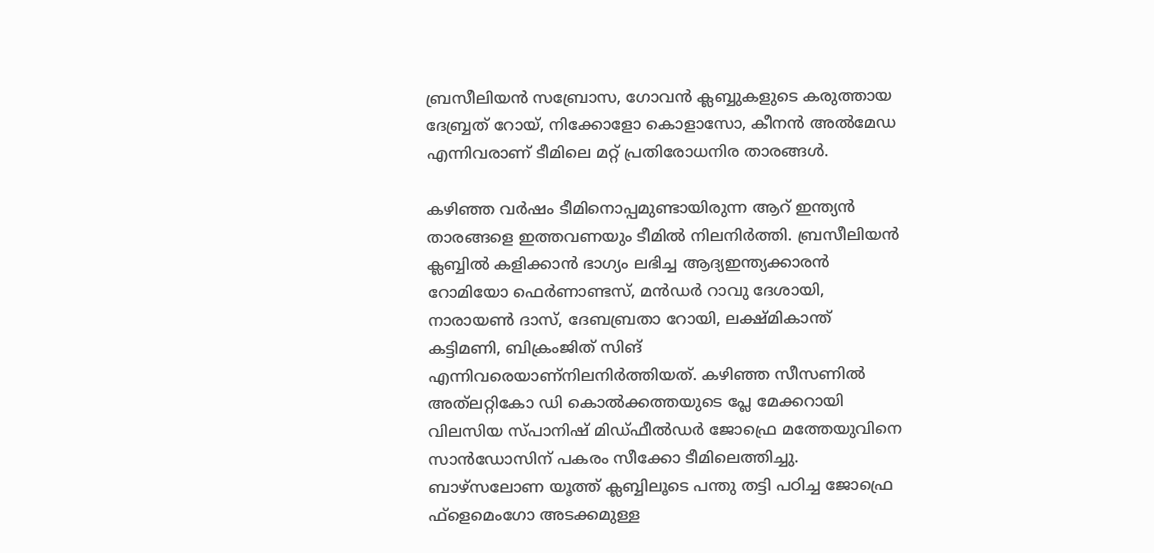ബ്രസീലിയന്‍ സബ്രോസ, ഗോവന്‍ ക്ലബ്ബുകളുടെ കരുത്തായ ദേബ്ബ്രത് റോയ്, നിക്കോളോ കൊളാസോ, കീനന്‍ അല്‍മേഡ എന്നിവരാണ് ടീമിലെ മറ്റ് പ്രതിരോധനിര താരങ്ങള്‍.

കഴിഞ്ഞ വര്‍ഷം ടീമിനൊപ്പമുണ്ടായിരുന്ന ആറ് ഇന്ത്യന്‍ താരങ്ങളെ ഇത്തവണയും ടീമില്‍ നിലനിര്‍ത്തി. ബ്രസീലിയന്‍ ക്ലബ്ബില്‍ കളിക്കാന്‍ ഭാഗ്യം ലഭിച്ച ആദ്യഇന്ത്യക്കാരന്‍  റോമിയോ ഫെര്‍ണാണ്ടസ്, മന്‍ഡര്‍ റാവു ദേശായി, നാരായണ്‍ ദാസ്, ദേബബ്രതാ റോയി, ലക്ഷ്മികാന്ത് കട്ടിമണി, ബിക്രംജിത് സിങ് എന്നിവരെയാണ്‌നിലനിര്‍ത്തിയത്. കഴിഞ്ഞ സീസണില്‍ അത്‌ലറ്റികോ ഡി കൊല്‍ക്കത്തയുടെ പ്ലേ മേക്കറായി വിലസിയ സ്പാനിഷ് മിഡ്ഫീല്‍ഡര്‍ ജോഫ്രെ മത്തേയുവിനെ സാന്‍ഡോസിന് പകരം സീക്കോ ടീമിലെത്തിച്ചു. ബാഴ്‌സലോണ യൂത്ത് ക്ലബ്ബിലൂടെ പന്തു തട്ടി പഠിച്ച ജോഫ്രെ ഫ്‌ളെമെംഗോ അടക്കമുള്ള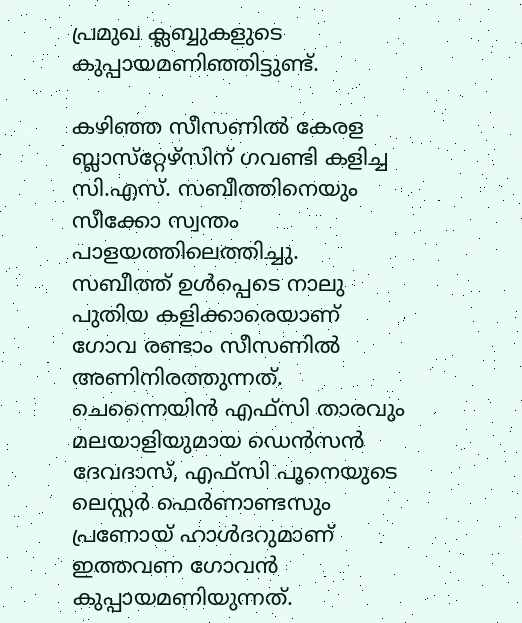പ്രമുഖ ക്ലബ്ബുകളുടെ കുപ്പായമണിഞ്ഞിട്ടുണ്ട്.

കഴിഞ്ഞ സീസണില്‍ കേരള ബ്ലാസ്‌റ്റേഴ്‌സിന് ഗവണ്ടി കളിച്ച സി.എസ്. സബീത്തിനെയും സീക്കോ സ്വന്തം പാളയത്തിലെത്തിച്ചു. സബീത്ത് ഉള്‍പ്പെടെ നാലു പുതിയ കളിക്കാരെയാണ് ഗോവ രണ്ടാം സീസണില്‍ അണിനിരത്തുന്നത്. ചെന്നൈയിന്‍ എഫ്‌സി താരവും മലയാളിയുമായ ഡെന്‍സന്‍ ദേവദാസ്, എഫ്‌സി പൂനെയുടെ ലെസ്റ്റര്‍ ഫെര്‍ണാണ്ടസും പ്രണോയ് ഹാള്‍ദറുമാണ് ഇത്തവണ ഗോവന്‍ കുപ്പായമണിയുന്നത്.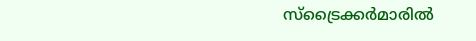സ്‌ട്രൈക്കര്‍മാരില്‍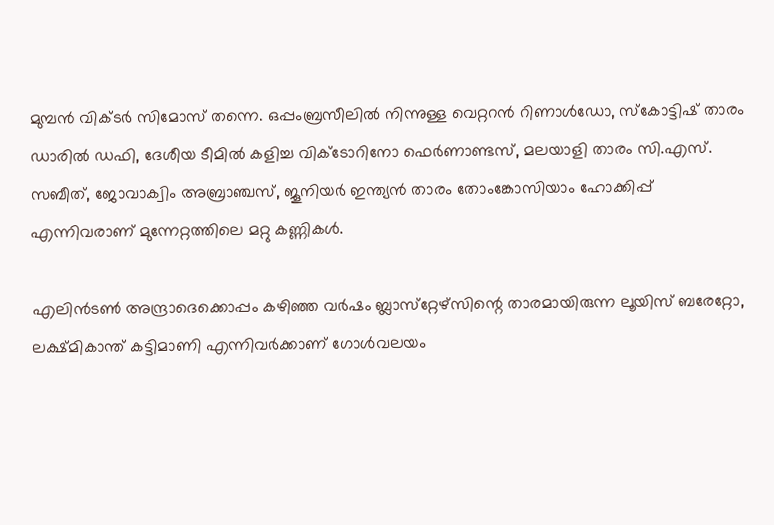മുമ്പന്‍ വിക്ടര്‍ സിമോസ് തന്നെ. ഒപ്പംബ്രസീലില്‍ നിന്നുള്ള വെറ്ററന്‍ റിണാള്‍ഡോ, സ്‌കോട്ടിഷ് താരം ഡാരില്‍ ഡഫി, ദേശീയ ടീമില്‍ കളിച്ച വിക്ടോറിനോ ഫെര്‍ണാണ്ടസ്, മലയാളി താരം സി.എസ്. സബീത്, ജോവാക്വിം അബ്രാഞ്ചസ്, ജൂനിയര്‍ ഇന്ത്യന്‍ താരം തോംങ്കോസിയാം ഹോക്കിപ്പ് എന്നിവരാണ് മുന്നേറ്റത്തിലെ മറ്റു കണ്ണികള്‍.

എലിന്‍ടണ്‍ അന്ദ്രാദെക്കൊപ്പം കഴിഞ്ഞ വര്‍ഷം ബ്ലാസ്‌റ്റേഴ്‌സിന്റെ താരമായിരുന്ന ലൂയിസ് ബരേറ്റോ,  ലക്ഷ്മികാന്ത് കട്ടിമാണി എന്നിവര്‍ക്കാണ് ഗോള്‍വലയം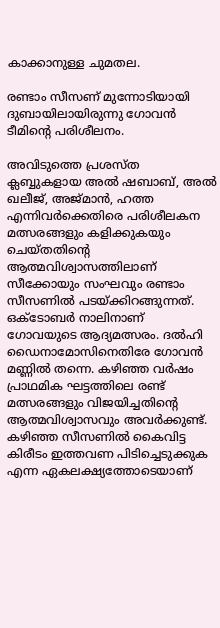കാക്കാനുള്ള ചുമതല.

രണ്ടാം സീസണ് മുന്നോടിയായി ദുബായിലായിരുന്നു ഗോവന്‍ ടീമിന്റെ പരിശീലനം.

അവിടുത്തെ പ്രശസ്ത ക്ലബ്ബുകളായ അല്‍ ഷബാബ്, അല്‍ ഖലീജ്, അജ്മാന്‍, ഹത്ത എന്നിവര്‍ക്കെതിരെ പരിശീലകന മത്സരങ്ങളും കളിക്കുകയും ചെയ്തതിന്റെ ആത്മവിശ്വാസത്തിലാണ് സീക്കോയും സംഘവും രണ്ടാം സീസണില്‍ പടയ്‌ക്കിറങ്ങുന്നത്. ഒക്ടോബര്‍ നാലിനാണ് ഗോവയുടെ ആദ്യമത്സരം. ദല്‍ഹി ഡൈനാമോസിനെതിരേ ഗോവന്‍ മണ്ണില്‍ തന്നെ. കഴിഞ്ഞ വര്‍ഷം പ്രാഥമിക ഘട്ടത്തിലെ രണ്ട് മത്സരങ്ങളും വിജയിച്ചതിന്റെ ആത്മവിശ്വാസവും അവര്‍ക്കുണ്ട്. കഴിഞ്ഞ സീസണില്‍ കൈവിട്ട കിരീടം ഇത്തവണ പിടിച്ചെടുക്കുക എന്ന ഏകലക്ഷ്യത്തോടെയാണ്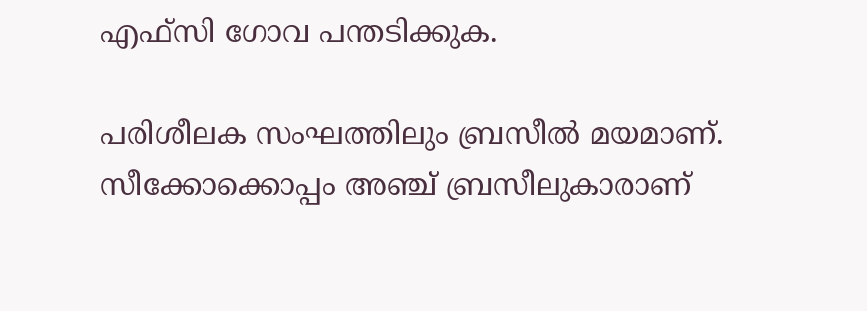എഫ്‌സി ഗോവ പന്തടിക്കുക.

പരിശീലക സംഘത്തിലും ബ്രസീല്‍ മയമാണ്. സീക്കോക്കൊപ്പം അഞ്ച് ബ്രസീലുകാരാണ്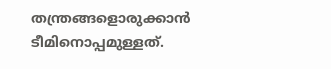തന്ത്രങ്ങളൊരുക്കാന്‍ ടീമിനൊപ്പമുള്ളത്.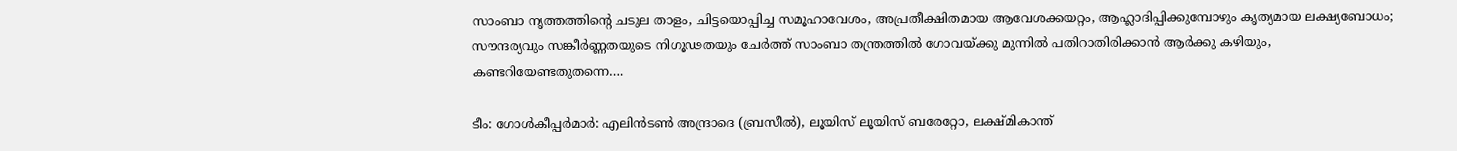സാംബാ നൃത്തത്തിന്റെ ചടുല താളം, ചിട്ടയൊപ്പിച്ച സമൂഹാവേശം, അപ്രതീക്ഷിതമായ ആവേശക്കയറ്റം, ആഹ്ലാദിപ്പിക്കുമ്പോഴും കൃത്യമായ ലക്ഷ്യബോധം; സൗന്ദര്യവും സങ്കീര്‍ണ്ണതയുടെ നിഗൂഢതയും ചേര്‍ത്ത് സാംബാ തന്ത്രത്തില്‍ ഗോവയ്‌ക്കു മുന്നില്‍ പതിറാതിരിക്കാന്‍ ആര്‍ക്കു കഴിയും, കണ്ടറിയേണ്ടതുതന്നെ….

ടീം: ഗോള്‍കീപ്പര്‍മാര്‍: എലിന്‍ടണ്‍ അന്ദ്രാദെ (ബ്രസീല്‍), ലൂയിസ് ലൂയിസ് ബരേറ്റോ, ലക്ഷ്മികാന്ത്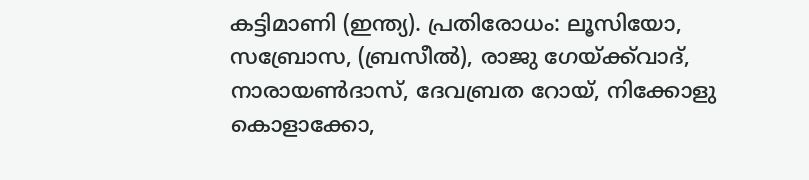കട്ടിമാണി (ഇന്ത്യ). പ്രതിരോധം: ലൂസിയോ, സബ്രോസ, (ബ്രസീല്‍), രാജു ഗേയ്‌ക്ക്‌വാദ്, നാരായണ്‍ദാസ്, ദേവബ്രത റോയ്, നിക്കോളു കൊളാക്കോ,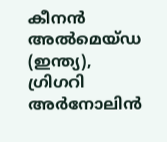കീനന്‍ അല്‍മെയ്ഡ (ഇന്ത്യ), ഗ്രിഗറി അര്‍നോലിന്‍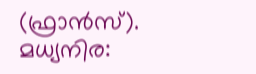(ഫ്രാന്‍സ്). മധ്യനിര: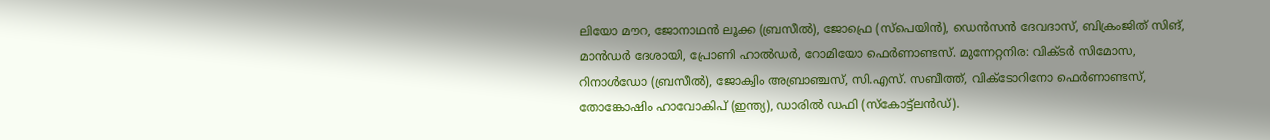ലിയോ മൗറ, ജോനാഥന്‍ ലൂക്ക (ബ്രസീല്‍), ജോഫ്രെ (സ്‌പെയിന്‍), ഡെന്‍സന്‍ ദേവദാസ്, ബിക്രംജിത് സിങ്, മാന്‍ഡര്‍ ദേശായി, പ്രോണി ഹാല്‍ഡര്‍, റോമിയോ ഫെര്‍ണാണ്ടസ്. മുന്നേറ്റനിര: വിക്ടര്‍ സിമോസ, റിനാള്‍ഡോ (ബ്രസീല്‍), ജോക്വിം അബ്രാഞ്ചസ്, സി.എസ്. സബീത്ത്, വിക്ടോറിനോ ഫെര്‍ണാണ്ടസ്, തോങ്കോഷിം ഹാവോകിപ് (ഇന്ത്യ), ഡാരില്‍ ഡഫി (സ്‌കോട്ട്‌ലന്‍ഡ്).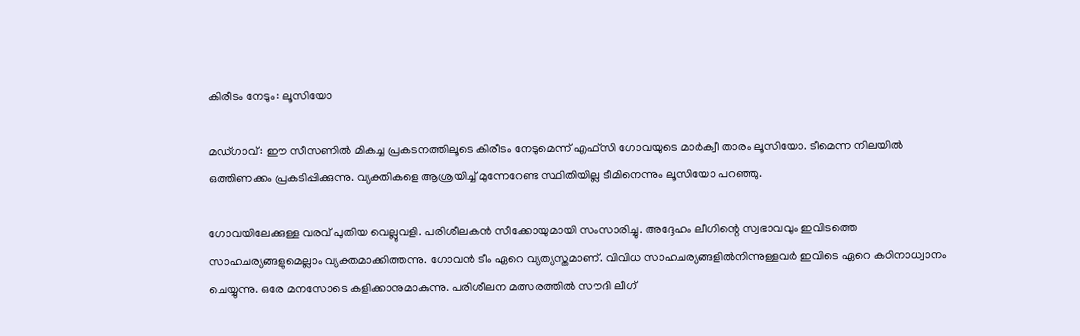കിരീടം നേടും: ലൂസിയോ

മഡ്ഗാവ്: ഈ സീസണില്‍ മികച്ച പ്രകടനത്തിലൂടെ കിരീടം നേടുമെന്ന് എഫ്‌സി ഗോവയുടെ മാര്‍ക്വീ താരം ലൂസിയോ. ടീമെന്ന നിലയില്‍ ഒത്തിണക്കം പ്രകടിപ്പിക്കുന്നു. വ്യക്തികളെ ആശ്രയിച്ച് മുന്നേറേണ്ട സ്ഥിതിയില്ല ടീമിനെന്നും ലൂസിയോ പറഞ്ഞു.

ഗോവയിലേക്കുള്ള വരവ് പുതിയ വെല്ലുവളി. പരിശീലകന്‍ സീക്കോയുമായി സംസാരിച്ചു. അദ്ദേഹം ലീഗിന്റെ സ്വഭാവവും ഇവിടത്തെ സാഹചര്യങ്ങളുമെല്ലാം വ്യക്തമാക്കിത്തന്നു. ഗോവന്‍ ടീം ഏറെ വ്യത്യസ്തമാണ്. വിവിധ സാഹചര്യങ്ങളില്‍നിന്നുള്ളവര്‍ ഇവിടെ ഏറെ കഠിനാധ്വാനം ചെയ്യുന്നു. ഒരേ മനസോടെ കളിക്കാനുമാകുന്നു. പരിശീലന മത്സരത്തില്‍ സൗദി ലീഗ്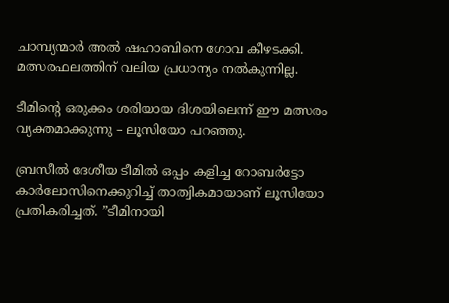ചാമ്പ്യന്മാര്‍ അല്‍ ഷഹാബിനെ ഗോവ കീഴടക്കി. മത്സരഫലത്തിന് വലിയ പ്രധാന്യം നല്‍കുന്നില്ല.

ടീമിന്റെ ഒരുക്കം ശരിയായ ദിശയിലെന്ന് ഈ മത്സരം വ്യക്തമാക്കുന്നു – ലൂസിയോ പറഞ്ഞു.

ബ്രസീല്‍ ദേശീയ ടീമില്‍ ഒപ്പം കളിച്ച റോബര്‍ട്ടോ കാര്‍ലോസിനെക്കുറിച്ച് താത്വികമായാണ് ലൂസിയോ പ്രതികരിച്ചത്. ”ടീമിനായി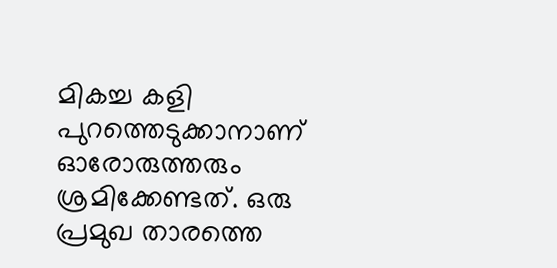മികച്ച കളി പുറത്തെടുക്കാനാണ് ഓരോരുത്തരും ശ്രമിക്കേണ്ടത്. ഒരു പ്രമുഖ താരത്തെ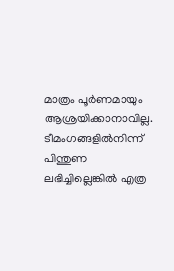മാത്രം പൂര്‍ണമായും ആശ്രയിക്കാനാവില്ല. ടീമംഗങ്ങളില്‍നിന്ന് പിന്തുണ ലഭിച്ചില്ലെങ്കില്‍ എത്ര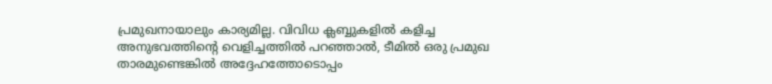പ്രമുഖനായാലും കാര്യമില്ല. വിവിധ ക്ലബ്ബുകളില്‍ കളിച്ച അനുഭവത്തിന്റെ വെളിച്ചത്തില്‍ പറഞ്ഞാല്‍, ടീമില്‍ ഒരു പ്രമുഖ താരമുണ്ടെങ്കില്‍ അദ്ദേഹത്തോടൊപ്പം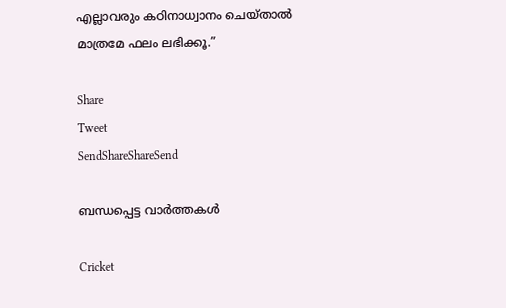എല്ലാവരും കഠിനാധ്വാനം ചെയ്താല്‍ മാത്രമേ ഫലം ലഭിക്കൂ.”

Share
Tweet
SendShareShareSend

ബന്ധപ്പെട്ട വാര്‍ത്തകള്‍

Cricket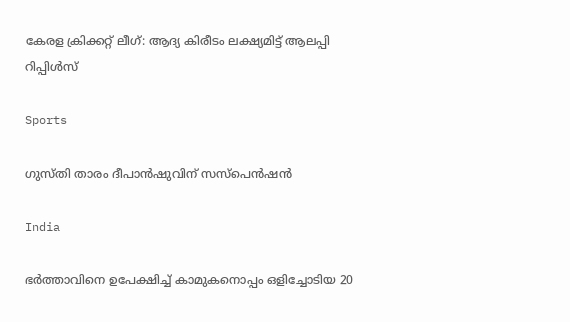കേരള ക്രിക്കറ്റ് ലീഗ്: ആദ്യ കിരീടം ലക്ഷ്യമിട്ട് ആലപ്പി റിപ്പിള്‍സ്

Sports

ഗുസ്തി താരം ദീപാന്‍ഷുവിന് സസ്‌പെന്‍ഷന്‍

India

ഭർത്താവിനെ ഉപേക്ഷിച്ച് കാമുകനൊപ്പം ഒളിച്ചോടിയ 20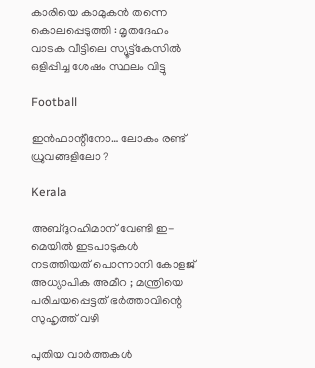കാരിയെ കാമുകൻ തന്നെ കൊലപ്പെടുത്തി : മൃതദേഹം വാടക വീട്ടിലെ സ്യൂട്ട്കേസിൽ ഒളിപ്പിച്ച ശേഷം സ്ഥലം വിട്ടു

Football

ഇന്‍ഫാന്റീനോ… ലോകം രണ്ട് ധ്രുവങ്ങളിലോ ?

Kerala

അബ്ദുറഹിമാന് വേണ്ടി ഇ-മെയിൽ ഇടപാടുകൾ നടത്തിയത് പൊന്നാനി കോളജ് അധ്യാപിക അമീറ ; മന്ത്രിയെ പരിചയപ്പെട്ടത് ഭർത്താവിന്റെ സുഹൃത്ത് വഴി

പുതിയ വാര്‍ത്തകള്‍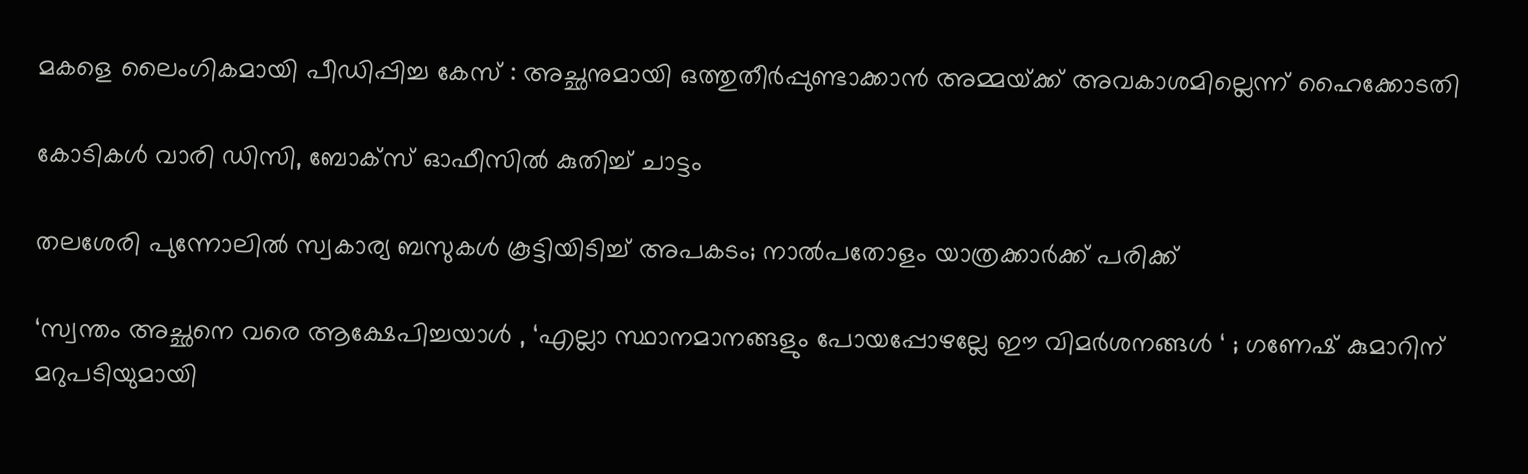മകളെ ലൈംഗികമായി പീഡിപ്പിച്ച കേസ് : അച്ഛനുമായി ഒത്തുതീര്‍പ്പുണ്ടാക്കാന്‍ അമ്മയ്‌ക്ക് അവകാശമില്ലെന്ന് ഹൈക്കോടതി

കോടികൾ വാരി ഡിസി, ബോക്സ് ഓഫീസിൽ കുതിച്ച് ചാട്ടം

തലശേരി പുന്നോലിൽ സ്വകാര്യ ബസുകൾ കൂട്ടിയിടിച്ച് അപകടം; നാൽപതോളം യാത്രക്കാർക്ക് പരിക്ക്

‘സ്വന്തം അച്ഛനെ വരെ ആക്ഷേപിച്ചയാൾ , ‘എല്ലാ സ്ഥാനമാനങ്ങളും പോയപ്പോഴല്ലേ ഈ വിമര്‍ശനങ്ങള്‍ ‘ ; ഗണേഷ് കുമാറിന് മറുപടിയുമായി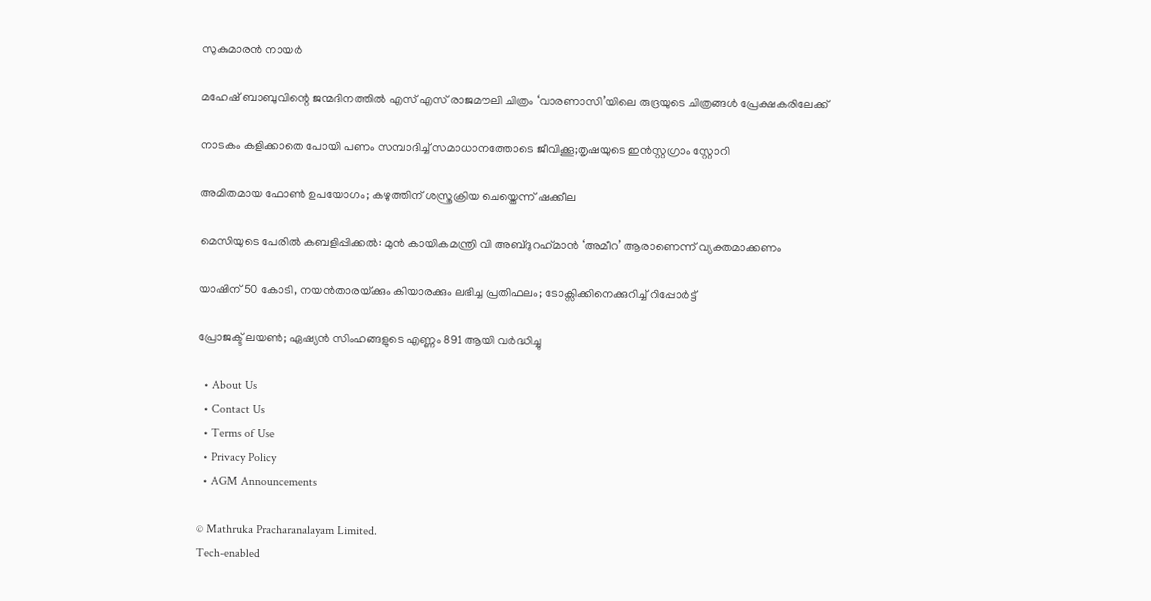സുകുമാരന്‍ നായര്‍

മഹേഷ് ബാബുവിന്റെ ജന്മദിനത്തിൽ എസ് എസ് രാജമൗലി ചിത്രം ‘വാരണാസി’യിലെ രുദ്രയുടെ ചിത്രങ്ങൾ പ്രേക്ഷകരിലേക്ക്

നാടകം കളിക്കാതെ പോയി പണം സമ്പാദിച്ച് സമാധാനത്തോടെ ജീവിക്കൂ;തൃഷയുടെ ഇൻസ്റ്റഗ്രാം സ്റ്റോറി

അമിതമായ ഫോൺ ഉപയോഗം; കഴുത്തിന് ശസ്ത്രക്രിയ ചെയ്തെന്ന് ഷക്കീല

മെസിയുടെ പേരിൽ കബളിപ്പിക്കൽ: മുന്‍ കായികമന്ത്രി വി അബ്ദുറഹ്‌മാന്‍ ‘അമീറ’ ആരാണെന്ന് വ്യക്തമാക്കണം

യാഷിന് 50 കോടി, നയൻതാരയ്‌ക്കും കിയാരക്കും ലഭിച്ച പ്രതിഫലം; ടോക്സിക്കിനെക്കുറിച്ച് റിപ്പോർട്ട്

പ്രോജക്ട് ലയണ്‍; ഏഷ്യന്‍ സിംഹങ്ങളുടെ എണ്ണം 891 ആയി വര്‍ദ്ധിച്ചു

  • About Us
  • Contact Us
  • Terms of Use
  • Privacy Policy
  • AGM Announcements

© Mathruka Pracharanalayam Limited.
Tech-enabled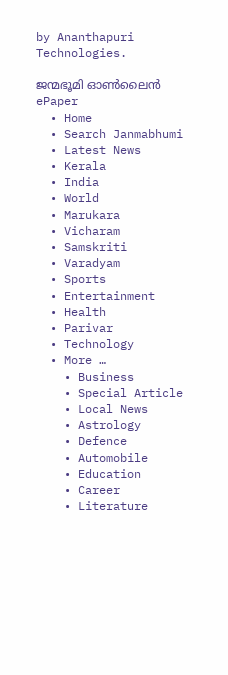by Ananthapuri Technologies.

ജന്മഭൂമി ഓണ്‍ലൈന്‍
ePaper
  • Home
  • Search Janmabhumi
  • Latest News
  • Kerala
  • India
  • World
  • Marukara
  • Vicharam
  • Samskriti
  • Varadyam
  • Sports
  • Entertainment
  • Health
  • Parivar
  • Technology
  • More …
    • Business
    • Special Article
    • Local News
    • Astrology
    • Defence
    • Automobile
    • Education
    • Career
    • Literature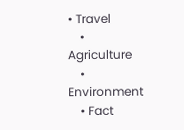• Travel
    • Agriculture
    • Environment
    • Fact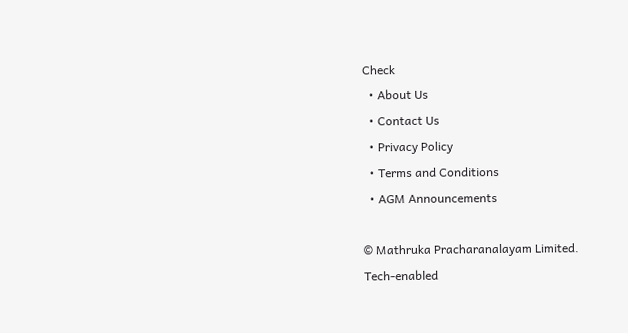Check
  • About Us
  • Contact Us
  • Privacy Policy
  • Terms and Conditions
  • AGM Announcements

© Mathruka Pracharanalayam Limited.
Tech-enabled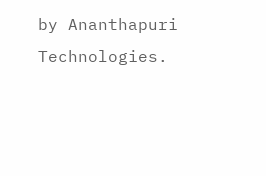by Ananthapuri Technologies.